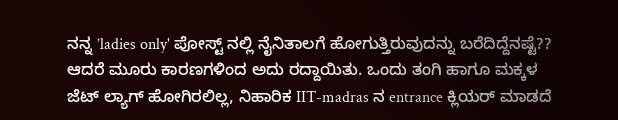ನನ್ನ ’ladies only' ಪೋಸ್ಟ್ ನಲ್ಲಿ ನೈನಿತಾಲಗೆ ಹೋಗುತ್ತಿರುವುದನ್ನು ಬರೆದಿದ್ದೆನಷ್ಟೆ?? ಆದರೆ ಮೂರು ಕಾರಣಗಳಿಂದ ಅದು ರದ್ದಾಯಿತು. ಒಂದು ತಂಗಿ ಹಾಗೂ ಮಕ್ಕಳ ಜೆಟ್ ಲ್ಯಾಗ್ ಹೋಗಿರಲಿಲ್ಲ, ನಿಹಾರಿಕ IIT-madras ನ entrance ಕ್ಲಿಯರ್ ಮಾಡದೆ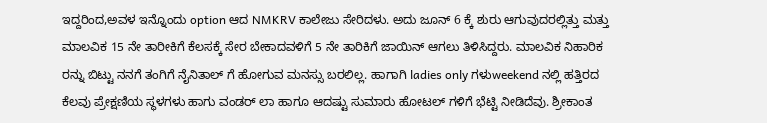ಇದ್ದರಿಂದ,ಅವಳ ಇನ್ನೊಂದು option ಆದ NMKRV ಕಾಲೇಜು ಸೇರಿದಳು. ಅದು ಜೂನ್ 6 ಕ್ಕೆ ಶುರು ಆಗುವುದರಲ್ಲಿತ್ತು ಮತ್ತು ಮಾಲವಿಕ 15 ನೇ ತಾರೀಕಿಗೆ ಕೆಲಸಕ್ಕೆ ಸೇರ ಬೇಕಾದವಳಿಗೆ 5 ನೇ ತಾರಿಕಿಗೆ ಜಾಯಿನ್ ಆಗಲು ತಿಳಿಸಿದ್ದರು. ಮಾಲವಿಕ ನಿಹಾರಿಕ ರನ್ನು ಬಿಟ್ಟು ನನಗೆ ತಂಗಿಗೆ ನೈನಿತಾಲ್ ಗೆ ಹೋಗುವ ಮನಸ್ಸು ಬರಲಿಲ್ಲ. ಹಾಗಾಗಿ ladies only ಗಳುweekend ನಲ್ಲಿ ಹತ್ತಿರದ ಕೆಲವು ಪ್ರೇಕ್ಷಣಿಯ ಸ್ಥಳಗಳು ಹಾಗು ವಂಡರ್ ಲಾ ಹಾಗೂ ಆದಷ್ಟು ಸುಮಾರು ಹೋಟಲ್ ಗಳಿಗೆ ಭೆಟ್ಟಿ ನೀಡಿದೆವು. ಶ್ರೀಕಾಂತ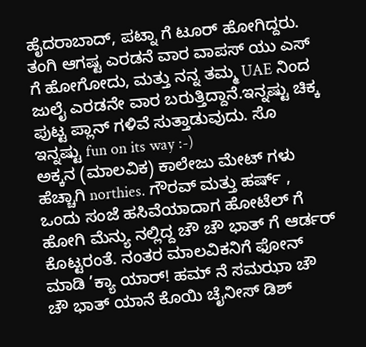ಹೈದರಾಬಾದ್, ಪಟ್ನಾ ಗೆ ಟೂರ್ ಹೋಗಿದ್ದರು. ತಂಗಿ ಆಗಷ್ಟ ಎರಡನೆ ವಾರ ವಾಪಸ್ ಯು ಎಸ್ ಗೆ ಹೋಗೋದು, ಮತ್ತು ನನ್ನ ತಮ್ಮ UAE ನಿಂದ ಜುಲೈ ಎರಡನೇ ವಾರ ಬರುತ್ತಿದ್ದಾನೆ.ಇನ್ನಷ್ಟು ಚಿಕ್ಕ ಪುಟ್ಟ ಪ್ಲಾನ್ ಗಳಿವೆ ಸುತ್ತಾಡುವುದು. ಸೊ ಇನ್ನಷ್ಟು fun on its way :-)
ಅಕ್ಕನ (ಮಾಲವಿಕ) ಕಾಲೇಜು ಮೇಟ್ ಗಳು ಹೆಚ್ಚಾಗಿ northies. ಗೌರವ್ ಮತ್ತು ಹರ್ಷ್ , ಒಂದು ಸಂಜೆ ಹಸಿವೆಯಾದಾಗ ಹೋಟೆಲ್ ಗೆ ಹೋಗಿ ಮೆನ್ಯು ನಲ್ಲಿದ್ದ ಚೌ ಚೌ ಭಾತ್ ಗೆ ಆರ್ಡರ್ ಕೊಟ್ಟರಂತೆ. ನಂತರ ಮಾಲವಿಕನಿಗೆ ಫೋನ್ ಮಾಡಿ ’ಕ್ಯಾ ಯಾರ್! ಹಮ್ ನೆ ಸಮಝಾ ಚೌ ಚೌ ಭಾತ್ ಯಾನೆ ಕೊಯಿ ಚೈನೀಸ್ ಡಿಶ್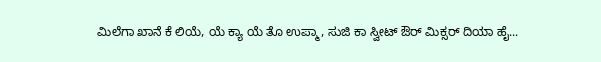ಮಿಲೆಗಾ ಖಾನೆ ಕೆ ಲಿಯೆ, ಯೆ ಕ್ಯಾ ಯೆ ತೊ ಉಪ್ಮಾ, ಸುಜಿ ಕಾ ಸ್ವೀಟ್ ಔರ್ ಮಿಕ್ಸರ್ ದಿಯಾ ಹೈ...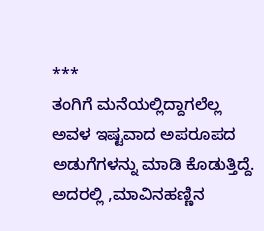***
ತಂಗಿಗೆ ಮನೆಯಲ್ಲಿದ್ದಾಗಲೆಲ್ಲ ಅವಳ ಇಷ್ಟವಾದ ಅಪರೂಪದ ಅಡುಗೆಗಳನ್ನು ಮಾಡಿ ಕೊಡುತ್ತಿದ್ದೆ.
ಅದರಲ್ಲಿ ,ಮಾವಿನಹಣ್ಣಿನ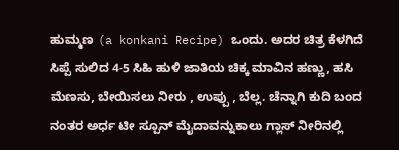ಹುಮ್ಮಣ (a konkani Recipe) ಒಂದು. ಅದರ ಚಿತ್ರ ಕೆಳಗಿದೆ
ಸಿಪ್ಪೆ ಸುಲಿದ 4-5 ಸಿಹಿ ಹುಳಿ ಜಾತಿಯ ಚಿಕ್ಕ ಮಾವಿನ ಹಣ್ಣು, ಹಸಿ ಮೆಣಸು, ಬೇಯಿಸಲು ನೀರು , ಉಪ್ಪು , ಬೆಲ್ಲ. ಚೆನ್ನಾಗಿ ಕುದಿ ಬಂದ ನಂತರ ಅರ್ಧ ಟೀ ಸ್ಪೂನ್ ಮೈದಾವನ್ನುಕಾಲು ಗ್ಲಾಸ್ ನೀರಿನಲ್ಲಿ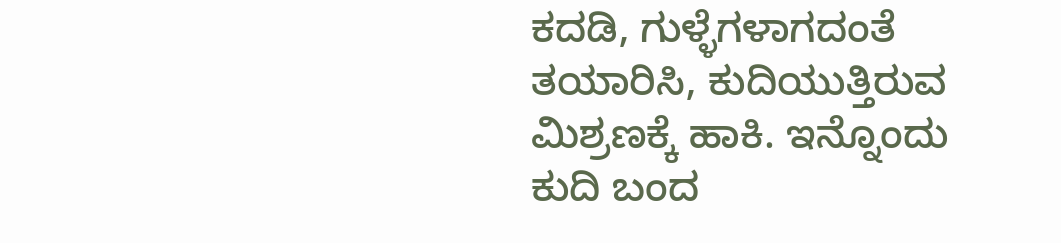ಕದಡಿ, ಗುಳ್ಳೆಗಳಾಗದಂತೆ ತಯಾರಿಸಿ, ಕುದಿಯುತ್ತಿರುವ ಮಿಶ್ರಣಕ್ಕೆ ಹಾಕಿ. ಇನ್ನೊಂದು ಕುದಿ ಬಂದ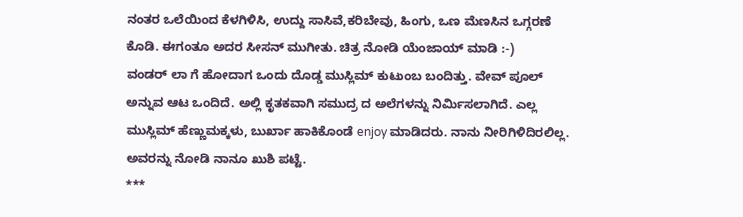ನಂತರ ಒಲೆಯಿಂದ ಕೆಳಗಿಳಿಸಿ, ಉದ್ದು ಸಾಸಿವೆ,ಕರಿಬೇವು, ಹಿಂಗು, ಒಣ ಮೆಣಸಿನ ಒಗ್ಗರಣೆ ಕೊಡಿ. ಈಗಂತೂ ಅದರ ಸೀಸನ್ ಮುಗೀತು. ಚಿತ್ರ ನೋಡಿ ಯೆಂಜಾಯ್ ಮಾಡಿ :-)
ವಂಡರ್ ಲಾ ಗೆ ಹೋದಾಗ ಒಂದು ದೊಡ್ಡ ಮುಸ್ಲಿಮ್ ಕುಟುಂಬ ಬಂದಿತ್ತು. ವೇವ್ ಪೂಲ್ ಅನ್ನುವ ಆಟ ಒಂದಿದೆ. ಅಲ್ಲಿ ಕೃತಕವಾಗಿ ಸಮುದ್ರ ದ ಅಲೆಗಳನ್ನು ನಿರ್ಮಿಸಲಾಗಿದೆ. ಎಲ್ಲ ಮುಸ್ಲಿಮ್ ಹೆಣ್ಣುಮಕ್ಕಳು, ಬುರ್ಖಾ ಹಾಕಿಕೊಂಡೆ enjoy ಮಾಡಿದರು. ನಾನು ನೀರಿಗಿಳಿದಿರಲಿಲ್ಲ. ಅವರನ್ನು ನೋಡಿ ನಾನೂ ಖುಶಿ ಪಟ್ಟೆ.
***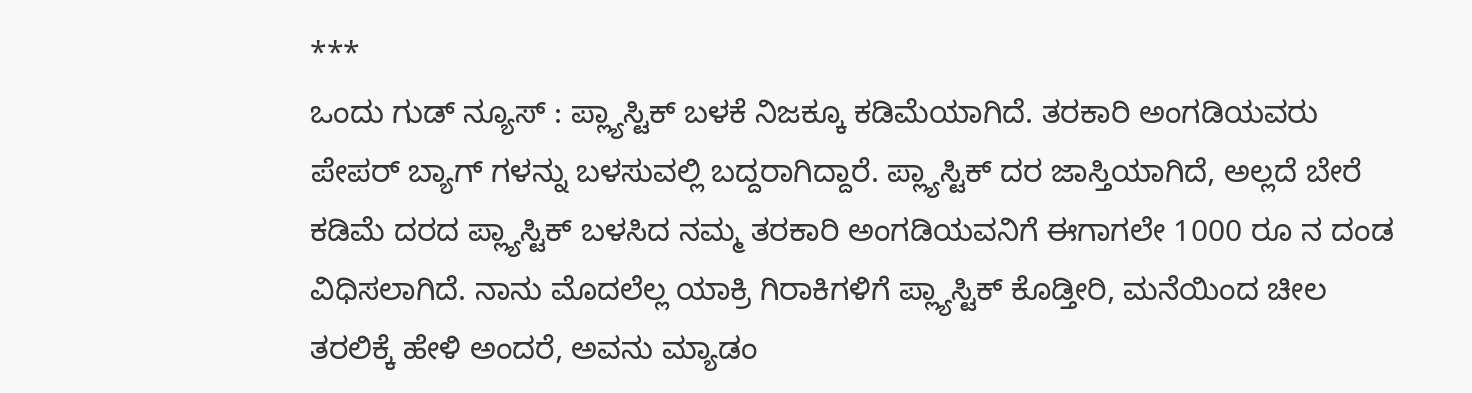***
ಒಂದು ಗುಡ್ ನ್ಯೂಸ್ : ಪ್ಲ್ಯಾಸ್ಟಿಕ್ ಬಳಕೆ ನಿಜಕ್ಕೂ ಕಡಿಮೆಯಾಗಿದೆ. ತರಕಾರಿ ಅಂಗಡಿಯವರು ಪೇಪರ್ ಬ್ಯಾಗ್ ಗಳನ್ನು ಬಳಸುವಲ್ಲಿ ಬದ್ದರಾಗಿದ್ದಾರೆ. ಪ್ಲ್ಯಾಸ್ಟಿಕ್ ದರ ಜಾಸ್ತಿಯಾಗಿದೆ, ಅಲ್ಲದೆ ಬೇರೆ ಕಡಿಮೆ ದರದ ಪ್ಲ್ಯಾಸ್ಟಿಕ್ ಬಳಸಿದ ನಮ್ಮ ತರಕಾರಿ ಅಂಗಡಿಯವನಿಗೆ ಈಗಾಗಲೇ 1000 ರೂ ನ ದಂಡ ವಿಧಿಸಲಾಗಿದೆ. ನಾನು ಮೊದಲೆಲ್ಲ ಯಾಕ್ರಿ ಗಿರಾಕಿಗಳಿಗೆ ಪ್ಲ್ಯಾಸ್ಟಿಕ್ ಕೊಡ್ತೀರಿ, ಮನೆಯಿಂದ ಚೀಲ ತರಲಿಕ್ಕೆ ಹೇಳಿ ಅಂದರೆ, ಅವನು ಮ್ಯಾಡಂ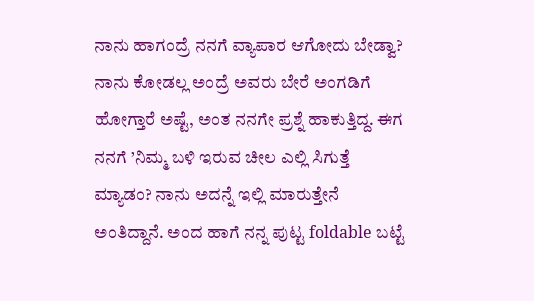ನಾನು ಹಾಗಂದ್ರೆ ನನಗೆ ವ್ಯಾಪಾರ ಆಗೋದು ಬೇಡ್ವಾ? ನಾನು ಕೋಡಲ್ಲ ಅಂದ್ರೆ ಅವರು ಬೇರೆ ಅಂಗಡಿಗೆ ಹೋಗ್ತಾರೆ ಅಷ್ಟೆ, ಅಂತ ನನಗೇ ಪ್ರಶ್ನೆ ಹಾಕುತ್ತಿದ್ದ. ಈಗ ನನಗೆ ’ನಿಮ್ಮ ಬಳಿ ಇರುವ ಚೀಲ ಎಲ್ಲಿ ಸಿಗುತ್ತೆ ಮ್ಯಾಡಂ? ನಾನು ಅದನ್ನೆ ಇಲ್ಲಿ ಮಾರುತ್ತೇನೆ ಅಂತಿದ್ದಾನೆ. ಅಂದ ಹಾಗೆ ನನ್ನ ಪುಟ್ಟ foldable ಬಟ್ಟೆ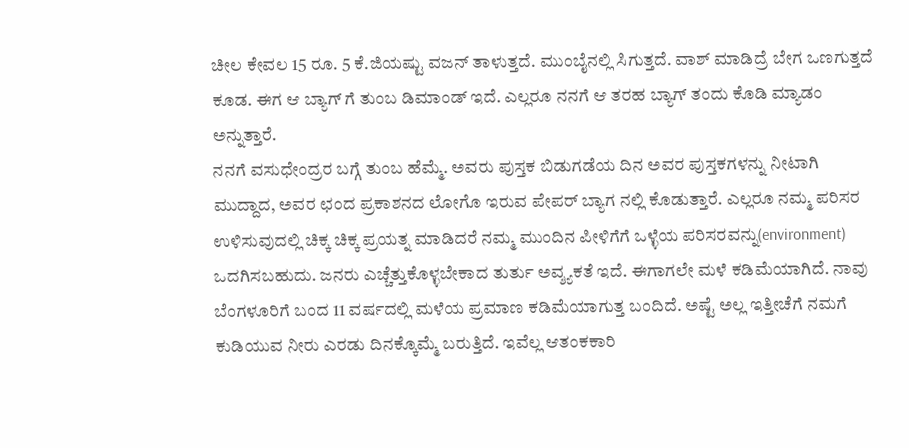ಚೀಲ ಕೇವಲ 15 ರೂ. 5 ಕೆ.ಜಿಯಷ್ಟು ವಜನ್ ತಾಳುತ್ತದೆ. ಮುಂಬೈನಲ್ಲಿ ಸಿಗುತ್ತದೆ. ವಾಶ್ ಮಾಡಿದ್ರೆ ಬೇಗ ಒಣಗುತ್ತದೆ ಕೂಡ. ಈಗ ಆ ಬ್ಯಾಗ್ ಗೆ ತುಂಬ ಡಿಮಾಂಡ್ ಇದೆ. ಎಲ್ಲರೂ ನನಗೆ ಆ ತರಹ ಬ್ಯಾಗ್ ತಂದು ಕೊಡಿ ಮ್ಯಾಡಂ ಅನ್ನುತ್ತಾರೆ.
ನನಗೆ ವಸುಧೇಂದ್ರರ ಬಗ್ಗೆ ತುಂಬ ಹೆಮ್ಮೆ. ಅವರು ಪುಸ್ತಕ ಬಿಡುಗಡೆಯ ದಿನ ಅವರ ಪುಸ್ತಕಗಳನ್ನು ನೀಟಾಗಿ ಮುದ್ದಾದ, ಅವರ ಛಂದ ಪ್ರಕಾಶನದ ಲೋಗೊ ಇರುವ ಪೇಪರ್ ಬ್ಯಾಗ ನಲ್ಲಿ ಕೊಡುತ್ತಾರೆ. ಎಲ್ಲರೂ ನಮ್ಮ ಪರಿಸರ ಉಳಿಸುವುದಲ್ಲಿ ಚಿಕ್ಕ ಚಿಕ್ಕ ಪ್ರಯತ್ನ ಮಾಡಿದರೆ ನಮ್ಮ ಮುಂದಿನ ಪೀಳಿಗೆಗೆ ಒಳ್ಳೆಯ ಪರಿಸರವನ್ನು(environment) ಒದಗಿಸಬಹುದು. ಜನರು ಎಚ್ಚೆತ್ತುಕೊಳ್ಳಬೇಕಾದ ತುರ್ತು ಅವ್ಶ್ಯಕತೆ ಇದೆ. ಈಗಾಗಲೇ ಮಳೆ ಕಡಿಮೆಯಾಗಿದೆ. ನಾವು ಬೆಂಗಳೂರಿಗೆ ಬಂದ 11 ವರ್ಷದಲ್ಲಿ ಮಳೆಯ ಪ್ರಮಾಣ ಕಡಿಮೆಯಾಗುತ್ತ ಬಂದಿದೆ. ಅಷ್ಟೆ ಅಲ್ಲ ಇತ್ತೀಚೆಗೆ ನಮಗೆ ಕುಡಿಯುವ ನೀರು ಎರಡು ದಿನಕ್ಕೊಮ್ಮೆ ಬರುತ್ತಿದೆ. ಇವೆಲ್ಲ ಆತಂಕಕಾರಿ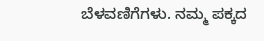ಬೆಳವಣಿಗೆಗಳು. ನಮ್ಮ ಪಕ್ಕದ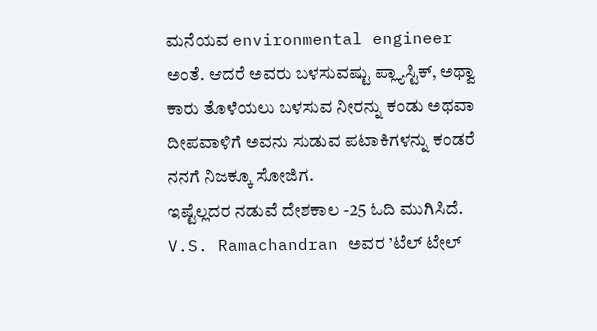ಮನೆಯವ environmental engineer ಅಂತೆ. ಆದರೆ ಅವರು ಬಳಸುವಷ್ಟು ಪ್ಲ್ಯಾಸ್ಟಿಕ್, ಅಥ್ವಾ ಕಾರು ತೊಳೆಯಲು ಬಳಸುವ ನೀರನ್ನು ಕಂಡು ಅಥವಾ ದೀಪವಾಳಿಗೆ ಅವನು ಸುಡುವ ಪಟಾಕಿಗಳನ್ನು ಕಂಡರೆ ನನಗೆ ನಿಜಕ್ಕೂ ಸೋಜಿಗ.
ಇಷ್ಟೆಲ್ಲದರ ನಡುವೆ ದೇಶಕಾಲ -25 ಓದಿ ಮುಗಿಸಿದೆ. V.S. Ramachandran ಅವರ ’ಟೆಲ್ ಟೇಲ್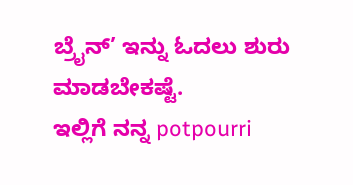ಬ್ರೈನ್’ ಇನ್ನು ಓದಲು ಶುರು ಮಾಡಬೇಕಷ್ಟೆ.
ಇಲ್ಲಿಗೆ ನನ್ನ potpourri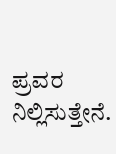ಪ್ರವರ ನಿಲ್ಲಿಸುತ್ತೇನೆ.